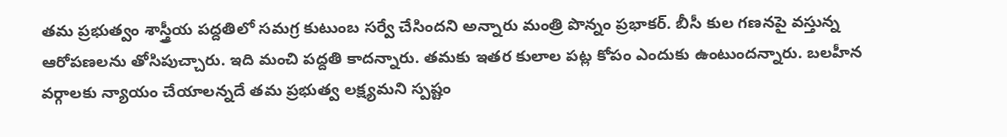తమ ప్రభుత్వం శాస్త్రీయ పద్దతిలో సమగ్ర కుటుంబ సర్వే చేసిందని అన్నారు మంత్రి పొన్నం ప్రభాకర్. బీసీ కుల గణనపై వస్తున్న ఆరోపణలను తోసిపుచ్చారు. ఇది మంచి పద్దతి కాదన్నారు. తమకు ఇతర కులాల పట్ల కోపం ఎందుకు ఉంటుందన్నారు. బలహీన వర్గాలకు న్యాయం చేయాలన్నదే తమ ప్రభుత్వ లక్ష్యమని స్పష్టం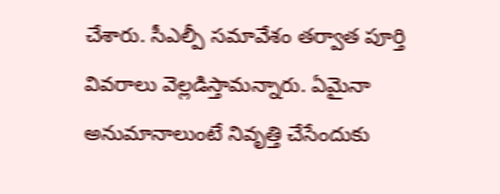చేశారు. సీఎల్పీ సమావేశం తర్వాత పూర్తి వివరాలు వెల్లడిస్తామన్నారు. ఏమైనా అనుమానాలుంటే నివృత్తి చేసేందుకు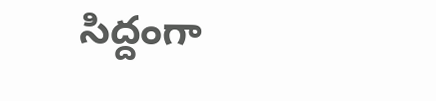సిద్దంగా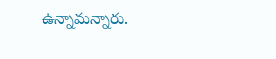ఉన్నామన్నారు.